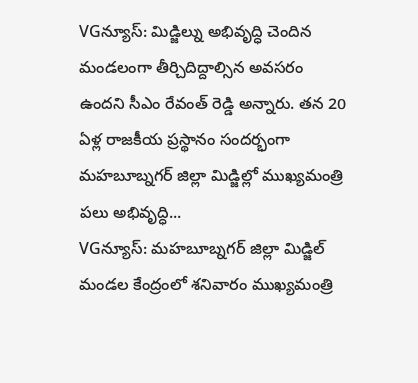VGన్యూస్: మిడ్జిల్ను అభివృద్ధి చెందిన మండలంగా తీర్చిదిద్దాల్సిన అవసరం ఉందని సీఎం రేవంత్ రెడ్డి అన్నారు. తన 20 ఏళ్ల రాజకీయ ప్రస్థానం సందర్భంగా మహబూబ్నగర్ జిల్లా మిడ్జిల్లో ముఖ్యమంత్రి పలు అభివృద్ధి...
VGన్యూస్: మహబూబ్నగర్ జిల్లా మిడ్జిల్ మండల కేంద్రంలో శనివారం ముఖ్యమంత్రి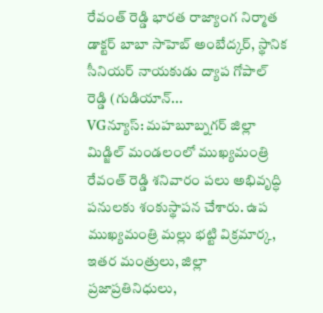రేవంత్ రెడ్డి భారత రాజ్యాంగ నిర్మాత డాక్టర్ బాబా సాహెబ్ అంబేద్కర్, స్థానిక సీనియర్ నాయకుడు ద్యాప గోపాల్ రెడ్డి (గుడియాన్...
VGన్యూస్: మహబూబ్నగర్ జిల్లా మిడ్జిల్ మండలంలో ముఖ్యమంత్రి రేవంత్ రెడ్డి శనివారం పలు అభివృద్ధి పనులకు శంకుస్థాపన చేశారు. ఉప ముఖ్యమంత్రి మల్లు భట్టి విక్రమార్క, ఇతర మంత్రులు, జిల్లా ప్రజాప్రతినిధులు,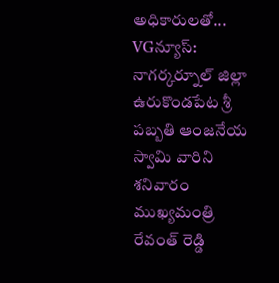అధికారులతో...
VGన్యూస్: నాగర్కర్నూల్ జిల్లా ఉరుకొండపేట శ్రీ పబ్బతి ఆంజనేయ స్వామి వారిని శనివారం ముఖ్యమంత్రి రేవంత్ రెడ్డి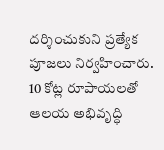దర్శించుకుని ప్రత్యేక పూజలు నిర్వహించారు. 10 కోట్ల రూపాయలతో ఆలయ అభివృద్ధి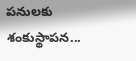పనులకు శంకుస్థాపన...